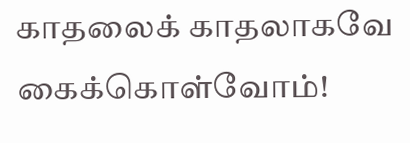காதலைக் காதலாகவே கைக்கொள்வோம்!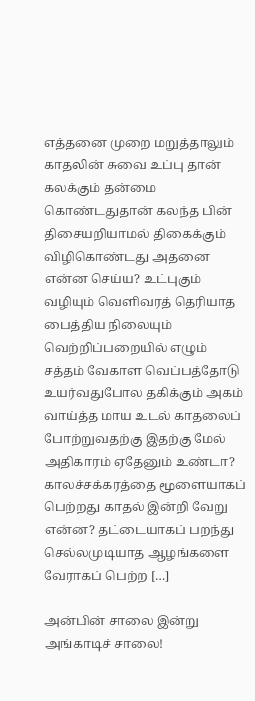எத்தனை முறை மறுத்தாலும் காதலின் சுவை உப்பு தான் கலக்கும் தன்மை கொண்டதுதான் கலந்த பின் திசையறியாமல் திகைக்கும் விழிகொண்டது அதனை என்ன செய்ய? உட்புகும் வழியும் வெளிவரத் தெரியாத பைத்திய நிலையும் வெற்றிப்பறையில் எழும் சத்தம் வேகாள வெப்பத்தோடு உயர்வதுபோல தகிக்கும் அகம் வாய்த்த மாய உடல் காதலைப் போற்றுவதற்கு இதற்கு மேல் அதிகாரம் ஏதேனும் உண்டா? காலச்சக்கரத்தை மூளையாகப் பெற்றது காதல் இன்றி வேறு என்ன? தட்டையாகப் பறந்து செல்லமுடியாத ஆழங்களை வேராகப் பெற்ற […]

அன்பின் சாலை இன்று அங்காடிச் சாலை!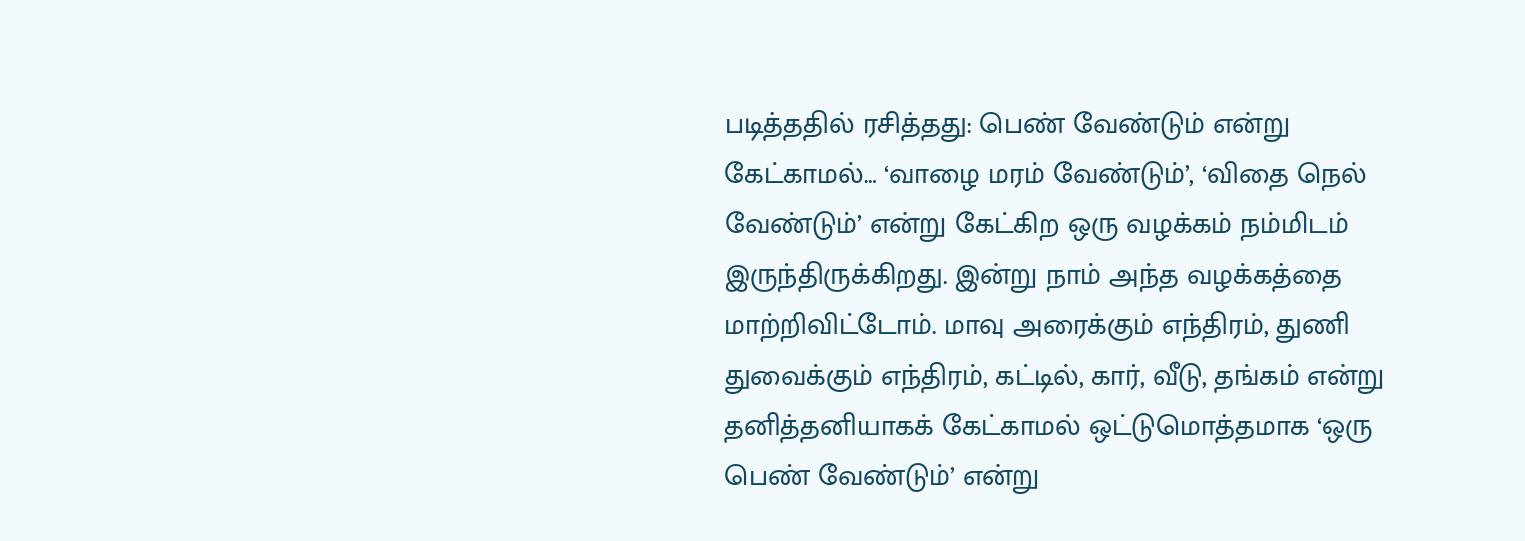படித்ததில் ரசித்தது: பெண் வேண்டும் என்று கேட்காமல்… ‘வாழை மரம் வேண்டும்’, ‘விதை நெல் வேண்டும்’ என்று கேட்கிற ஒரு வழக்கம் நம்மிடம் இருந்திருக்கிறது. இன்று நாம் அந்த வழக்கத்தை மாற்றிவிட்டோம். மாவு அரைக்கும் எந்திரம், துணி துவைக்கும் எந்திரம், கட்டில், கார், வீடு, தங்கம் என்று தனித்தனியாகக் கேட்காமல் ஒட்டுமொத்தமாக ‘ஒரு பெண் வேண்டும்’ என்று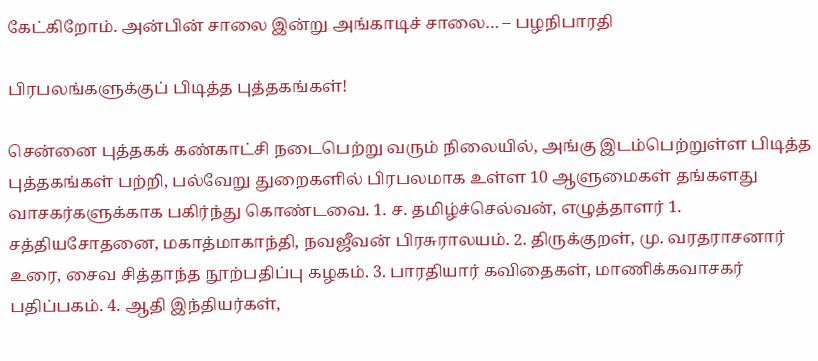கேட்கிறோம். அன்பின் சாலை இன்று அங்காடிச் சாலை… – பழநிபாரதி

பிரபலங்களுக்குப் பிடித்த புத்தகங்கள்!

சென்னை புத்தகக் கண்காட்சி நடைபெற்று வரும் நிலையில், அங்கு இடம்பெற்றுள்ள பிடித்த புத்தகங்கள் பற்றி, பல்வேறு துறைகளில் பிரபலமாக உள்ள 10 ஆளுமைகள் தங்களது வாசகர்களுக்காக பகிர்ந்து கொண்டவை. 1. ச. தமிழ்ச்செல்வன், எழுத்தாளர் 1. சத்தியசோதனை, மகாத்மாகாந்தி, நவஜீவன் பிரசுராலயம். 2. திருக்குறள், மு. வரதராசனார் உரை, சைவ சித்தாந்த நூற்பதிப்பு கழகம். 3. பாரதியார் கவிதைகள், மாணிக்கவாசகர் பதிப்பகம். 4. ஆதி இந்தியர்கள்,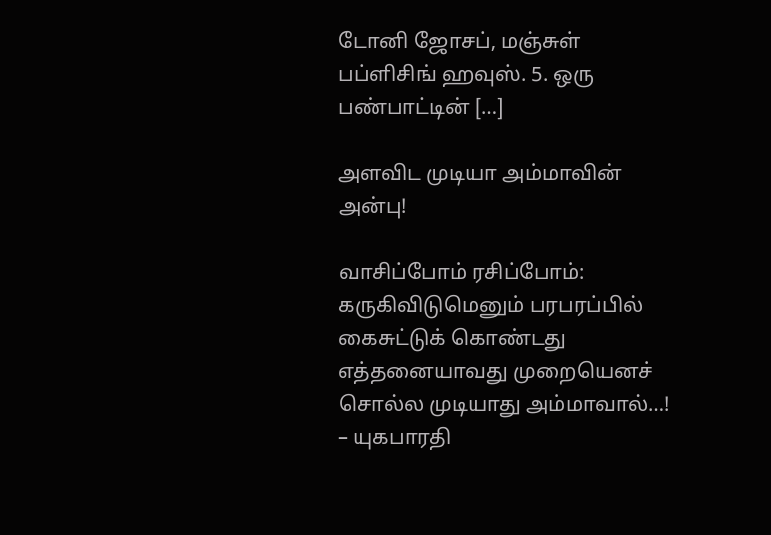டோனி ஜோசப், மஞ்சுள் பப்ளிசிங் ஹவுஸ். 5. ஒரு பண்பாட்டின் […]

அளவிட முடியா அம்மாவின் அன்பு!

வாசிப்போம் ரசிப்போம்: கருகிவிடுமெனும் பரபரப்பில் கைசுட்டுக் கொண்டது எத்தனையாவது முறையெனச் சொல்ல முடியாது அம்மாவால்…! – யுகபாரதி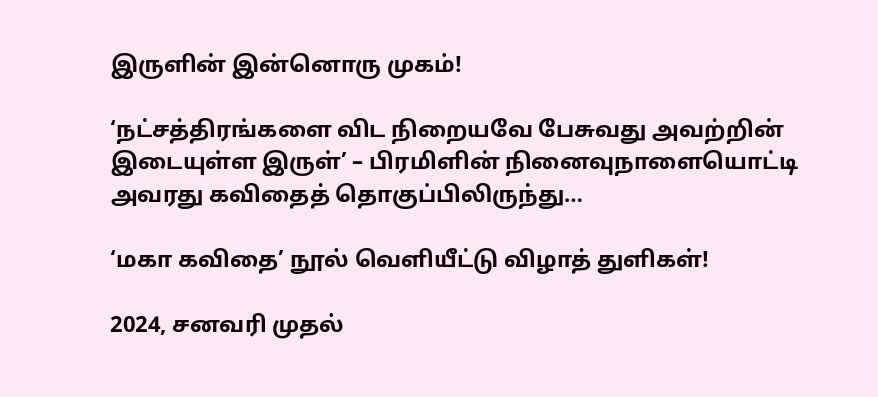இருளின் இன்னொரு முகம்!

‘நட்சத்திரங்களை விட நிறையவே பேசுவது அவற்றின் இடையுள்ள இருள்’ – பிரமிளின் நினைவுநாளையொட்டி அவரது கவிதைத் தொகுப்பிலிருந்து…

‘மகா கவிதை’ நூல் வெளியீட்டு விழாத் துளிகள்!

2024, சனவரி முதல்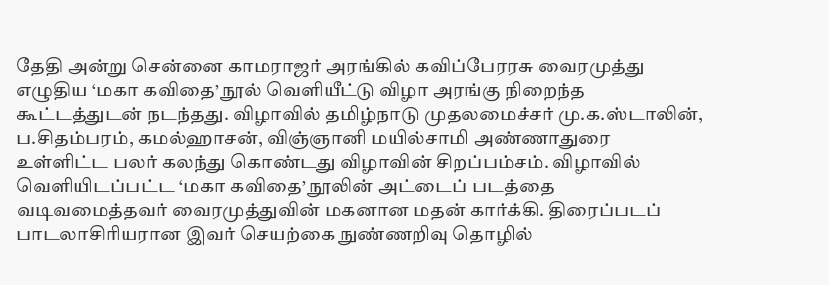தேதி அன்று சென்னை காமராஜர் அரங்கில் கவிப்பேரரசு வைரமுத்து எழுதிய ‘மகா கவிதை’ நூல் வெளியீட்டு விழா அரங்கு நிறைந்த கூட்டத்துடன் நடந்தது. விழாவில் தமிழ்நாடு முதலமைச்சர் மு.க.ஸ்டாலின், ப.சிதம்பரம், கமல்ஹாசன், விஞ்ஞானி மயில்சாமி அண்ணாதுரை  உள்ளிட்ட பலர் கலந்து கொண்டது விழாவின் சிறப்பம்சம். விழாவில் வெளியிடப்பட்ட ‘மகா கவிதை’ நூலின் அட்டைப் படத்தை வடிவமைத்தவர் வைரமுத்துவின் மகனான மதன் கார்க்கி. திரைப்படப் பாடலாசிரியரான இவர் செயற்கை நுண்ணறிவு தொழில்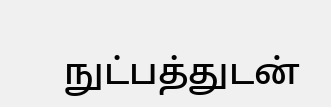நுட்பத்துடன்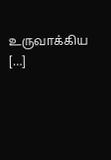உருவாக்கிய […]